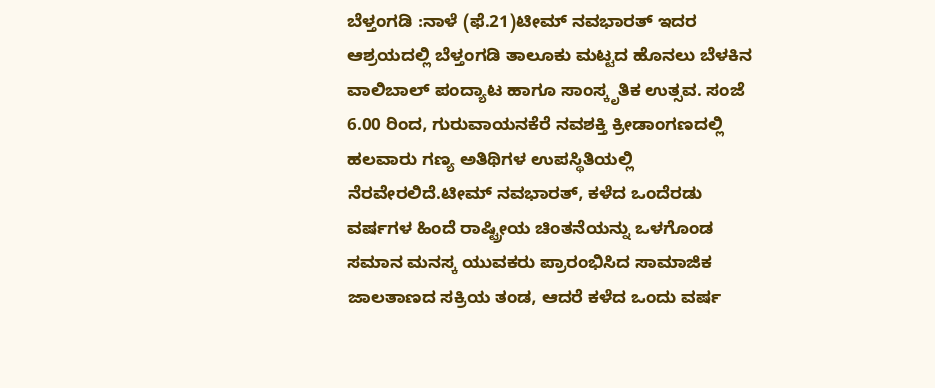ಬೆಳ್ತಂಗಡಿ :ನಾಳೆ (ಫೆ.21)ಟೀಮ್ ನವಭಾರತ್ ಇದರ ಆಶ್ರಯದಲ್ಲಿ ಬೆಳ್ತಂಗಡಿ ತಾಲೂಕು ಮಟ್ಟದ ಹೊನಲು ಬೆಳಕಿನ ವಾಲಿಬಾಲ್ ಪಂದ್ಯಾಟ ಹಾಗೂ ಸಾಂಸ್ಕೃತಿಕ ಉತ್ಸವ. ಸಂಜೆ 6.00 ರಿಂದ, ಗುರುವಾಯನಕೆರೆ ನವಶಕ್ತಿ ಕ್ರೀಡಾಂಗಣದಲ್ಲಿ ಹಲವಾರು ಗಣ್ಯ ಅತಿಥಿಗಳ ಉಪಸ್ಥಿತಿಯಲ್ಲಿ ನೆರವೇರಲಿದೆ.ಟೀಮ್ ನವಭಾರತ್, ಕಳೆದ ಒಂದೆರಡು ವರ್ಷಗಳ ಹಿಂದೆ ರಾಷ್ಟ್ರೀಯ ಚಿಂತನೆಯನ್ನು ಒಳಗೊಂಡ ಸಮಾನ ಮನಸ್ಕ ಯುವಕರು ಪ್ರಾರಂಭಿಸಿದ ಸಾಮಾಜಿಕ ಜಾಲತಾಣದ ಸಕ್ರಿಯ ತಂಡ, ಆದರೆ ಕಳೆದ ಒಂದು ವರ್ಷ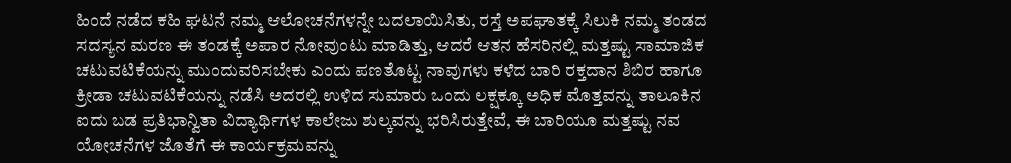ಹಿಂದೆ ನಡೆದ ಕಹಿ ಘಟನೆ ನಮ್ಮ ಆಲೋಚನೆಗಳನ್ನೇ ಬದಲಾಯಿಸಿತು, ರಸ್ತೆ ಅಪಘಾತಕ್ಕೆ ಸಿಲುಕಿ ನಮ್ಮ ತಂಡದ ಸದಸ್ಯನ ಮರಣ ಈ ತಂಡಕ್ಕೆ ಅಪಾರ ನೋವುಂಟು ಮಾಡಿತ್ತು, ಆದರೆ ಆತನ ಹೆಸರಿನಲ್ಲಿ ಮತ್ತಷ್ಟು ಸಾಮಾಜಿಕ ಚಟುವಟಿಕೆಯನ್ನು ಮುಂದುವರಿಸಬೇಕು ಎಂದು ಪಣತೊಟ್ಟ ನಾವುಗಳು ಕಳೆದ ಬಾರಿ ರಕ್ತದಾನ ಶಿಬಿರ ಹಾಗೂ ಕ್ರೀಡಾ ಚಟುವಟಿಕೆಯನ್ನು ನಡೆಸಿ ಅದರಲ್ಲಿ ಉಳಿದ ಸುಮಾರು ಒಂದು ಲಕ್ಷಕ್ಕೂ ಅಧಿಕ ಮೊತ್ತವನ್ನು ತಾಲೂಕಿನ ಐದು ಬಡ ಪ್ರತಿಭಾನ್ವಿತಾ ವಿದ್ಯಾರ್ಥಿಗಳ ಕಾಲೇಜು ಶುಲ್ಕವನ್ನು ಭರಿಸಿರುತ್ತೇವೆ, ಈ ಬಾರಿಯೂ ಮತ್ತಷ್ಟು ನವ ಯೋಚನೆಗಳ ಜೊತೆಗೆ ಈ ಕಾರ್ಯಕ್ರಮವನ್ನು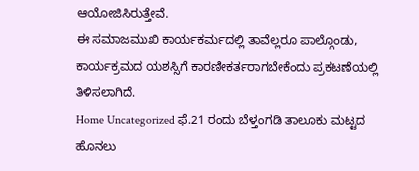ಆಯೋಜಿಸಿರುತ್ತೇವೆ.
ಈ ಸಮಾಜಮುಖಿ ಕಾರ್ಯಕರ್ಮದಲ್ಲಿ ತಾವೆಲ್ಲರೂ ಪಾಲ್ಗೊಂಡು, ಕಾರ್ಯಕ್ರಮದ ಯಶಸ್ಸಿಗೆ ಕಾರಣೀಕರ್ತರಾಗಬೇಕೆಂದು ಪ್ರಕಟಣೆಯಲ್ಲಿ ತಿಳಿಸಲಾಗಿದೆ.
Home Uncategorized ಫೆ.21 ರಂದು ಬೆಳ್ತಂಗಡಿ ತಾಲೂಕು ಮಟ್ಟದ ಹೊನಲು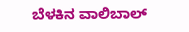ಬೆಳಕಿನ ವಾಲಿಬಾಲ್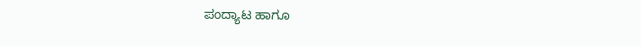ಪಂದ್ಯಾಟ ಹಾಗೂ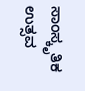ಸಾಂಸ್ಕೃತಿಕ ಉತ್ಸವ